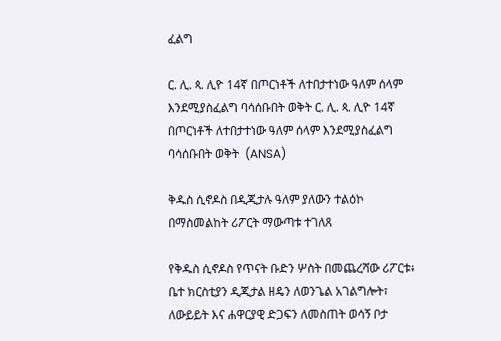ፈልግ

ር. ሊ. ጳ. ሊዮ 14ኛ በጦርነቶች ለተበታተነው ዓለም ሰላም እንደሚያስፈልግ ባሳሰቡበት ወቅት ር. ሊ. ጳ. ሊዮ 14ኛ በጦርነቶች ለተበታተነው ዓለም ሰላም እንደሚያስፈልግ ባሳሰቡበት ወቅት  (ANSA)

ቅዱስ ሲኖዶስ በዲጂታሉ ዓለም ያለውን ተልዕኮ በማስመልከት ሪፖርት ማውጣቱ ተገለጸ

የቅዱስ ሲኖዶስ የጥናት ቡድን ሦስት በመጨረሻው ሪፖርቱ፥ ቤተ ክርስቲያን ዲጂታል ዘዴን ለወንጌል አገልግሎት፣ ለውይይት እና ሐዋርያዊ ድጋፍን ለመስጠት ወሳኝ ቦታ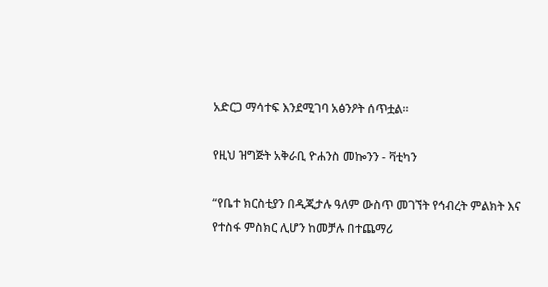አድርጋ ማሳተፍ እንደሚገባ አፅንዖት ሰጥቷል።

የዚህ ዝግጅት አቅራቢ ዮሐንስ መኰንን - ቫቲካን

“የቤተ ክርስቲያን በዲጂታሉ ዓለም ውስጥ መገኘት የኅብረት ምልክት እና የተስፋ ምስክር ሊሆን ከመቻሉ በተጨማሪ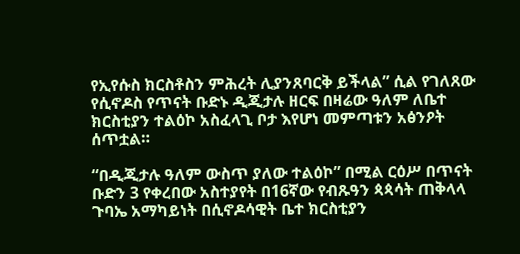የኢየሱስ ክርስቶስን ምሕረት ሊያንጸባርቅ ይችላል” ሲል የገለጸው የሲኖዶስ የጥናት ቡድኑ ዲጂታሉ ዘርፍ በዛሬው ዓለም ለቤተ ክርስቲያን ተልዕኮ አስፈላጊ ቦታ እየሆነ መምጣቱን አፅንዖት ሰጥቷል።

“በዲጂታሉ ዓለም ውስጥ ያለው ተልዕኮ” በሚል ርዕሥ በጥናት ቡድን 3 የቀረበው አስተያየት በ16ኛው የብጹዓን ጳጳሳት ጠቅላላ ጉባኤ አማካይነት በሲኖዶሳዊት ቤተ ክርስቲያን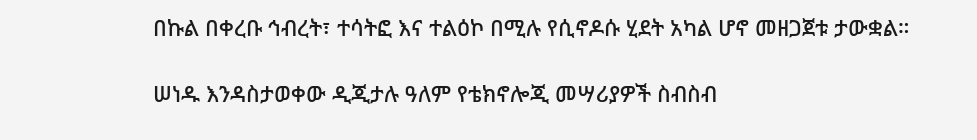በኩል በቀረቡ ኅብረት፣ ተሳትፎ እና ተልዕኮ በሚሉ የሲኖዶሱ ሂደት አካል ሆኖ መዘጋጀቱ ታውቋል።

ሠነዱ እንዳስታወቀው ዲጂታሉ ዓለም የቴክኖሎጂ መሣሪያዎች ስብስብ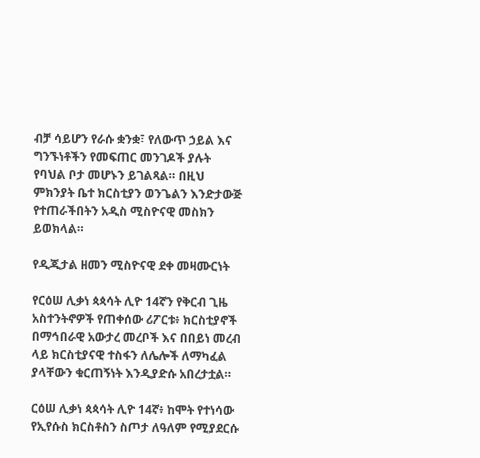ብቻ ሳይሆን የራሱ ቋንቋ፣ የለውጥ ኃይል እና ግንኙነቶችን የመፍጠር መንገዶች ያሉት የባህል ቦታ መሆኑን ይገልጻል። በዚህ ምክንያት ቤተ ክርስቲያን ወንጌልን እንድታውጅ የተጠራችበትን አዲስ ሚስዮናዊ መስክን ይወክላል።

የዲጂታል ዘመን ሚስዮናዊ ደቀ መዛሙርነት

የርዕሠ ሊቃነ ጳጳሳት ሊዮ 14ኛን የቅርብ ጊዜ አስተንትኖዎች የጠቀሰው ሪፖርቱ፥ ክርስቲያኖች በማኅበራዊ አውታረ መረቦች እና በበይነ መረብ ላይ ክርስቲያናዊ ተስፋን ለሌሎች ለማካፈል ያላቸውን ቁርጠኝነት እንዲያድሱ አበረታቷል።

ርዕሠ ሊቃነ ጳጳሳት ሊዮ 14ኛ፥ ከሞት የተነሳው የኢየሱስ ክርስቶስን ስጦታ ለዓለም የሚያደርሱ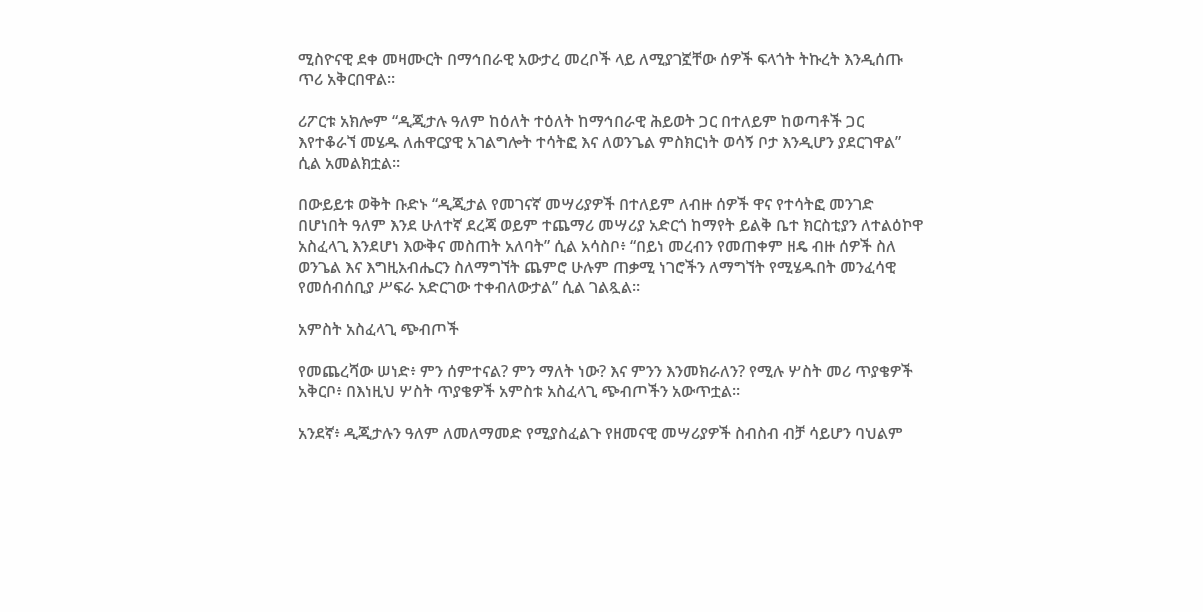ሚስዮናዊ ደቀ መዛሙርት በማኅበራዊ አውታረ መረቦች ላይ ለሚያገኟቸው ሰዎች ፍላጎት ትኩረት እንዲሰጡ ጥሪ አቅርበዋል።

ሪፖርቱ አክሎም “ዲጂታሉ ዓለም ከዕለት ተዕለት ከማኅበራዊ ሕይወት ጋር በተለይም ከወጣቶች ጋር እየተቆራኘ መሄዱ ለሐዋርያዊ አገልግሎት ተሳትፎ እና ለወንጌል ምስክርነት ወሳኝ ቦታ እንዲሆን ያደርገዋል” ሲል አመልክቷል።

በውይይቱ ወቅት ቡድኑ “ዲጂታል የመገናኛ መሣሪያዎች በተለይም ለብዙ ሰዎች ዋና የተሳትፎ መንገድ በሆነበት ዓለም እንደ ሁለተኛ ደረጃ ወይም ተጨማሪ መሣሪያ አድርጎ ከማየት ይልቅ ቤተ ክርስቲያን ለተልዕኮዋ አስፈላጊ እንደሆነ እውቅና መስጠት አለባት” ሲል አሳስቦ፥ “በይነ መረብን የመጠቀም ዘዴ ብዙ ሰዎች ስለ ወንጌል እና እግዚአብሔርን ስለማግኘት ጨምሮ ሁሉም ጠቃሚ ነገሮችን ለማግኘት የሚሄዱበት መንፈሳዊ የመሰብሰቢያ ሥፍራ አድርገው ተቀብለውታል” ሲል ገልጿል።

አምስት አስፈላጊ ጭብጦች

የመጨረሻው ሠነድ፥ ምን ሰምተናል? ምን ማለት ነው? እና ምንን እንመክራለን? የሚሉ ሦስት መሪ ጥያቄዎች አቅርቦ፥ በእነዚህ ሦስት ጥያቄዎች አምስቱ አስፈላጊ ጭብጦችን አውጥቷል።

አንደኛ፥ ዲጂታሉን ዓለም ለመለማመድ የሚያስፈልጉ የዘመናዊ መሣሪያዎች ስብስብ ብቻ ሳይሆን ባህልም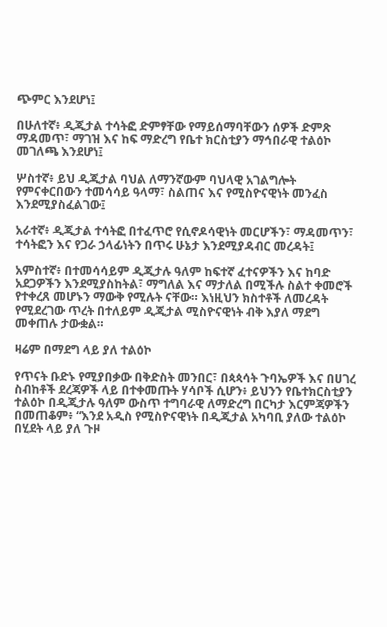ጭምር እንደሆነ፤

በሁለተኛ፥ ዲጂታል ተሳትፎ ድምፃቸው የማይሰማባቸውን ሰዎች ድምጽ ማዳመጥ፣ ማገዝ እና ከፍ ማድረግ የቤተ ክርስቲያን ማኅበራዊ ተልዕኮ መገለጫ እንደሆነ፤

ሦስተኛ፥ ይህ ዲጂታል ባህል ለማንኛውም ባህላዊ አገልግሎት የምናቀርበውን ተመሳሳይ ዓላማ፣ ስልጠና እና የሚስዮናዊነት መንፈስ እንደሚያስፈልገው፤

አራተኛ፥ ዲጂታል ተሳትፎ በተፈጥሮ የሲኖዶሳዊነት መርሆችን፣ ማዳመጥን፣ ተሳትፎን እና የጋራ ኃላፊነትን በጥሩ ሁኔታ እንደሚያዳብር መረዳት፤

አምስተኛ፥ በተመሳሳይም ዲጂታሉ ዓለም ከፍተኛ ፈተናዎችን እና ከባድ አደጋዎችን እንደሚያስከትል፣ ማግለል እና ማታለል በሚችሉ ስልተ ቀመሮች የተቀረጸ መሆኑን ማውቅ የሚሉት ናቸው። እነዚህን ክስተቶች ለመረዳት የሚደረገው ጥረት በተለይም ዲጂታል ሚስዮናዊነት ብቅ እያለ ማደግ መቀጠሉ ታውቋል።

ዛሬም በማደግ ላይ ያለ ተልዕኮ

የጥናት ቡድኑ የሚያበቃው በቅድስት መንበር፣ በጳጳሳት ጉባኤዎች እና በሀገረ ስብከቶች ደረጃዎች ላይ በተቀመጡት ሃሳቦች ሲሆን፥ ይህንን የቤተክርስቲያን ተልዕኮ በዲጂታሉ ዓለም ውስጥ ተግባራዊ ለማድረግ በርካታ እርምጃዎችን በመጠቆም፥ “እንደ አዲስ የሚስዮናዊነት በዲጂታል አካባቢ ያለው ተልዕኮ በሂደት ላይ ያለ ጉዞ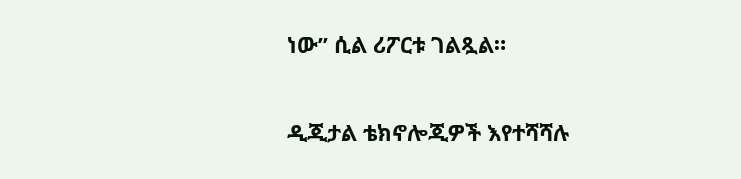ነው” ሲል ሪፖርቱ ገልጿል።

ዲጂታል ቴክኖሎጂዎች እየተሻሻሉ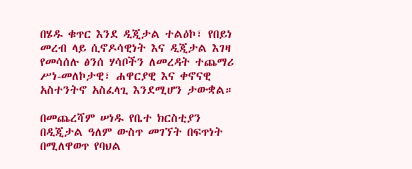በሄዱ ቁጥር እንደ ዲጂታል ተልዕኮ፣ የበይነ መረብ ላይ ሲኖዶሳዊነት እና ዲጂታል እገዛ የመሳሰሉ ፅንሰ ሃሳቦችን ለመረዳት ተጨማሪ ሥነ-መለኮታዊ፣ ሐዋርያዊ እና ቀኖናዊ አስተንትኖ አስፈላጊ እንደሚሆን ታውቋል።

በመጨረሻም ሠነዱ የቤተ ክርስቲያን በዲጂታል ዓለም ውስጥ መገኘት በፍጥነት በሚለዋወጥ የባህል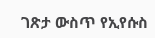ገጽታ ውስጥ የኢየሱስ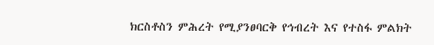ክርስቶስን ምሕረት የሚያንፀባርቅ የኅብረት እና የተስፋ ምልክት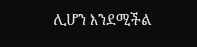ሊሆን እንደሚችል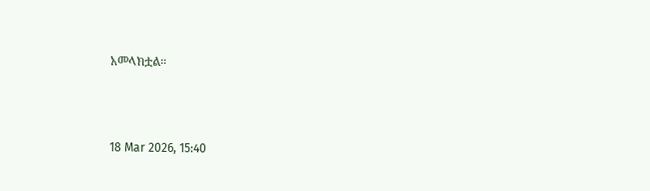አመላክቷል።



18 Mar 2026, 15:40